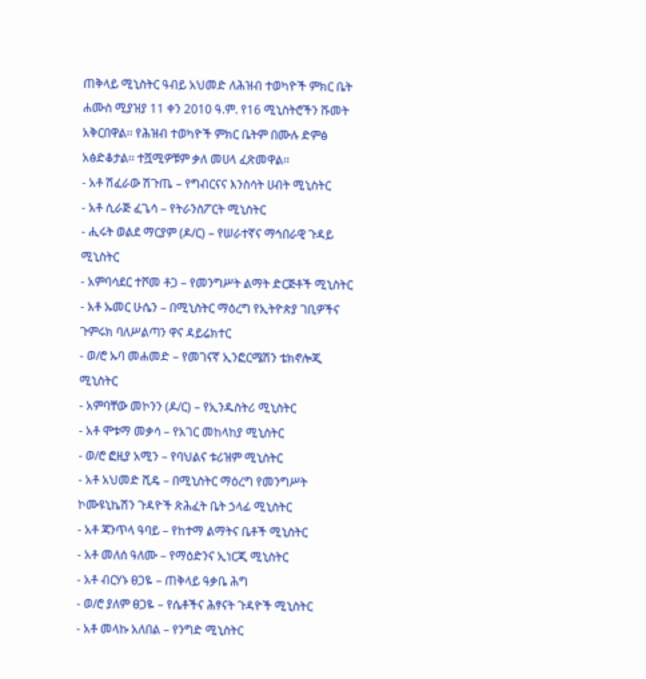ጠቅላይ ሚኒስትር ዓብይ አህመድ ለሕዝብ ተወካዮች ምክር ቤት ሐሙስ ሚያዝያ 11 ቀን 2010 ዓ.ም. የ16 ሚኒስትሮችን ሹመት አቅርበዋል፡፡ የሕዝብ ተወካዮች ምክር ቤትም በሙሉ ድምፅ አፅድቆታል፡፡ ተሿሚዎቹም ቃለ መሀላ ፈጽመዋል፡፡
- አቶ ሽፈራው ሽጉጤ – የግብርናና እንስሳት ሀብት ሚኒስትር
- አቶ ሲራጅ ፈጌሳ – የትራንስፖርት ሚኒስትር
- ሒሩት ወልደ ማርያም (ዶ/ር) – የሠራተኛና ማኅበራዊ ጉዳይ ሚኒስትር
- አምባሳደር ተሾመ ቶጋ – የመንግሥት ልማት ድርጅቶች ሚኒስትር
- አቶ ኡመር ሁሴን – በሚኒስትር ማዕረግ የኢትዮጵያ ገቢዎችና ጉምሩክ ባለሥልጣን ዋና ዳይሬክተር
- ወ/ሮ ኡባ መሐመድ – የመገናኛ ኢንፎርሜሽን ቴክኖሎጂ ሚኒስትር
- አምባቸው መኮንን (ዶ/ር) – የኢንዱስትሪ ሚኒስትር
- አቶ ሞቱማ መቃሳ – የአገር መከላከያ ሚኒስትር
- ወ/ሮ ፎዚያ አሚን – የባህልና ቱሪዝም ሚኒስትር
- አቶ አህመድ ሺዴ – በሚኒስትር ማዕረግ የመንግሥት ኮሙዩኒኬሽን ጉዳዮች ጽሕፈት ቤት ኃላፊ ሚኒስትር
- አቶ ጃንጥላ ዓባይ – የከተማ ልማትና ቤቶች ሚኒስትር
- አቶ መለሰ ዓለሙ – የማዕድንና ኢነርጂ ሚኒስትር
- አቶ ብርሃኑ ፀጋዬ – ጠቅላይ ዓቃቤ ሕግ
- ወ/ሮ ያለም ፀጋዬ – የሴቶችና ሕፃናት ጉዳዮች ሚኒስትር
- አቶ መላኩ አለበል – የንግድ ሚኒስትር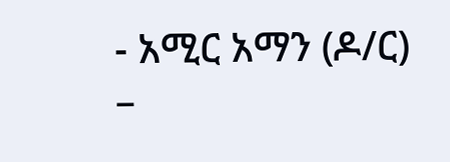- አሚር አማን (ዶ/ር) –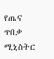የጤና ጥበቃ ሚኒስትር